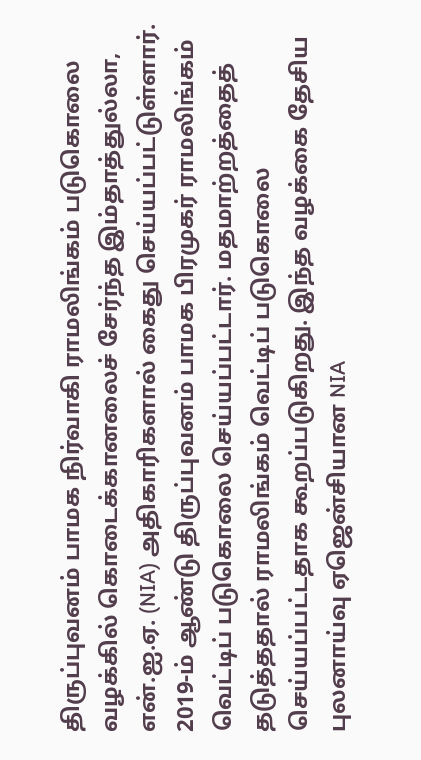திருப்புவனம் பாமக நிர்வாகி ராமலிங்கம் படுகொலை வழக்கில் கொடைக்கானலைச் சேர்ந்த இம்தாத்துல்லா, என்.ஐ.ஏ. (NIA) அதிகாரிகளால் கைது செய்யப்பட்டுள்ளார்.
2019-ம் ஆண்டு திருப்புவனம் பாமக பிரமுகர் ராமலிங்கம் வெட்டிப் படுகொலை செய்யப்பட்டார். மதமாற்றத்தைத் தடுத்ததால் ராமலிங்கம் வெட்டிப் படுகொலை செய்யப்பட்டதாக கூறப்படுகிறது. இந்த வழக்கை தேசிய புலனாய்வு ஏஜென்சியான NIA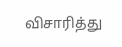விசாரித்து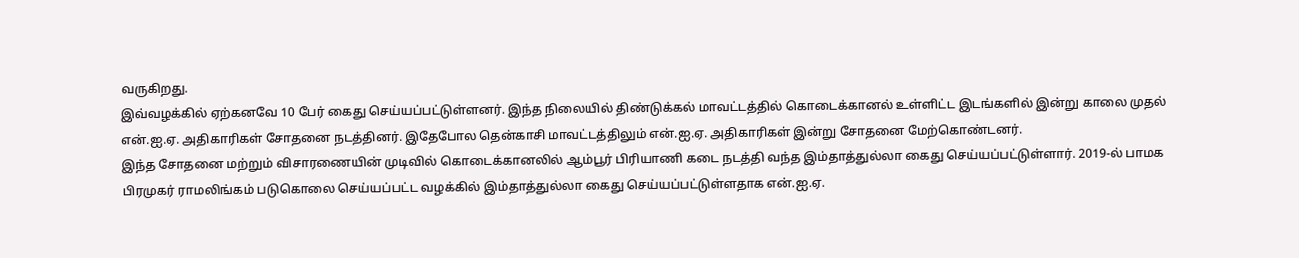வருகிறது.
இவ்வழக்கில் ஏற்கனவே 10 பேர் கைது செய்யப்பட்டுள்ளனர். இந்த நிலையில் திண்டுக்கல் மாவட்டத்தில் கொடைக்கானல் உள்ளிட்ட இடங்களில் இன்று காலை முதல் என்.ஐ.ஏ. அதிகாரிகள் சோதனை நடத்தினர். இதேபோல தென்காசி மாவட்டத்திலும் என்.ஐ.ஏ. அதிகாரிகள் இன்று சோதனை மேற்கொண்டனர்.
இந்த சோதனை மற்றும் விசாரணையின் முடிவில் கொடைக்கானலில் ஆம்பூர் பிரியாணி கடை நடத்தி வந்த இம்தாத்துல்லா கைது செய்யப்பட்டுள்ளார். 2019-ல் பாமக பிரமுகர் ராமலிங்கம் படுகொலை செய்யப்பட்ட வழக்கில் இம்தாத்துல்லா கைது செய்யப்பட்டுள்ளதாக என்.ஐ.ஏ.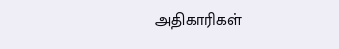அதிகாரிகள்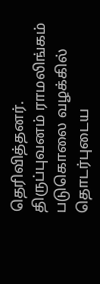தெரிவித்தனர்.
திருப்புவனம் ராமலிங்கம் படுகொலை வழக்கில் தொடர்புடைய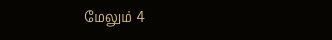மேலும் 4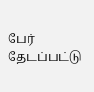பேர் தேடப்பட்டு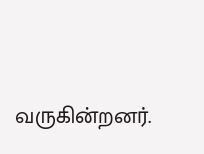வருகின்றனர்.